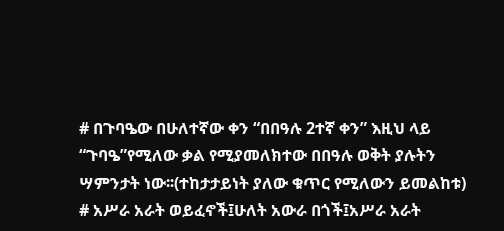# በጉባዔው በሁለተኛው ቀን “በበዓሉ 2ተኛ ቀን” እዚህ ላይ “ጉባዔ”የሚለው ቃል የሚያመለክተው በበዓሉ ወቅት ያሉትን ሣምንታት ነው፡፡(ተከታታይነት ያለው ቁጥር የሚለውን ይመልከቱ) # አሥራ አራት ወይፈኖች፤ሁለት አውራ በጎች፤አሥራ አራት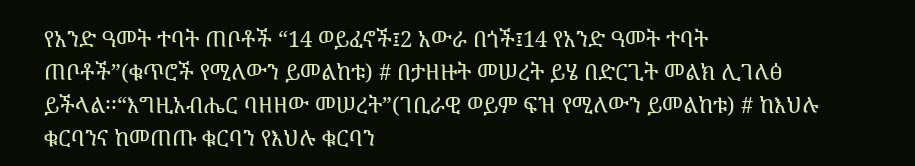የአንድ ዓመት ተባት ጠቦቶች “14 ወይፈኖች፤2 አውራ በጎች፤14 የአንድ ዓመት ተባት ጠቦቶች”(ቁጥሮች የሚለውን ይመልከቱ) # በታዘዙት መሠረት ይሄ በድርጊት መልክ ሊገለፅ ይችላል፡፡“እግዚአብሔር ባዘዘው መሠረት”(ገቢራዊ ወይም ፍዝ የሚለውን ይመልከቱ) # ከእህሉ ቁርባንና ከመጠጡ ቁርባን የእህሉ ቁርባን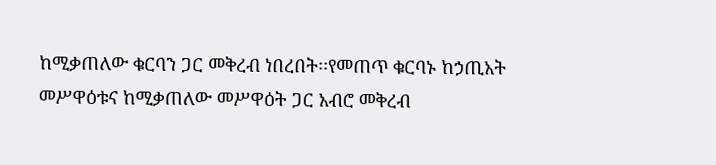ከሚቃጠለው ቁርባን ጋር መቅረብ ነበረበት፡፡የመጠጥ ቁርባኑ ከኃጢአት መሥዋዕቱና ከሚቃጠለው መሥዋዕት ጋር አብሮ መቅረብ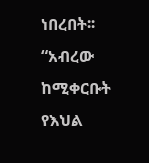ነበረበት፡፡“አብረው ከሚቀርቡት የእህል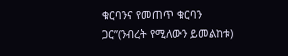ቁርባንና የመጠጥ ቁርባን ጋር”(ንብረት የሚለውን ይመልከቱ)